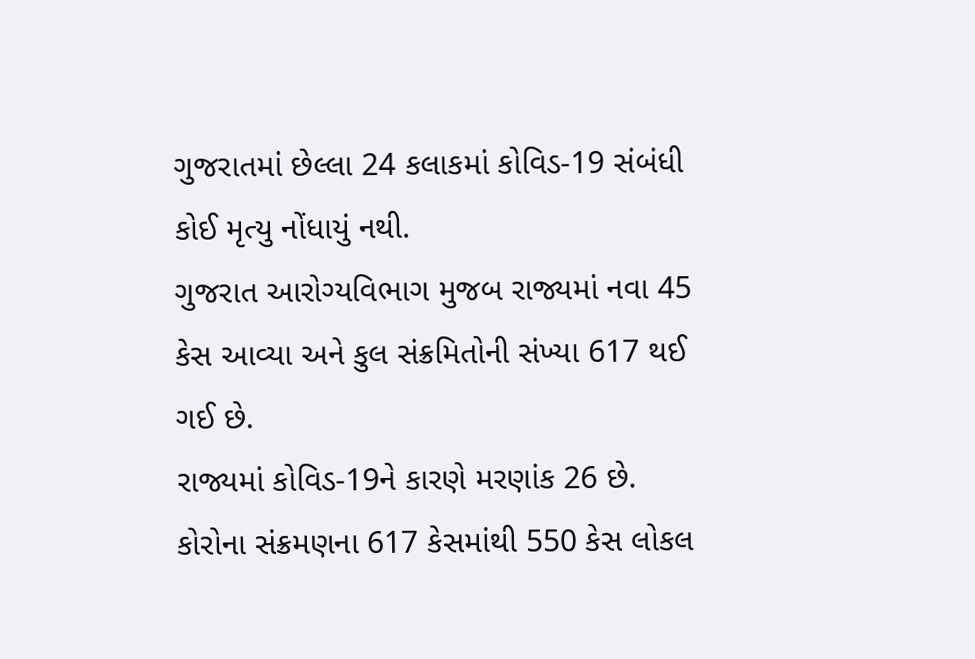ગુજરાતમાં છેલ્લા 24 કલાકમાં કોવિડ-19 સંબંધી કોઈ મૃત્યુ નોંધાયું નથી.
ગુજરાત આરોગ્યવિભાગ મુજબ રાજ્યમાં નવા 45 કેસ આવ્યા અને કુલ સંક્રમિતોની સંખ્યા 617 થઈ ગઈ છે.
રાજ્યમાં કોવિડ-19ને કારણે મરણાંક 26 છે.
કોરોના સંક્રમણના 617 કેસમાંથી 550 કેસ લોકલ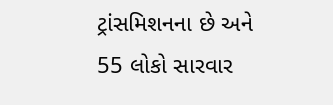ટ્રાંસમિશનના છે અને 55 લોકો સારવાર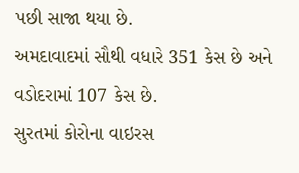પછી સાજા થયા છે.
અમદાવાદમાં સૌથી વધારે 351 કેસ છે અને વડોદરામાં 107 કેસ છે.
સુરતમાં કોરોના વાઇરસ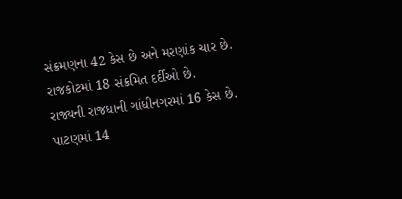સંક્રમણના 42 કેસ છે અને મરણાંક ચાર છે.
રાજકોટમાં 18 સંક્રમિત દર્દીઓ છે.
રાજ્યની રાજધાની ગાંધીનગરમાં 16 કેસ છે.
પાટણમાં 14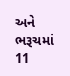અને ભરૂચમાં 11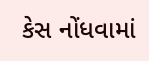કેસ નોંધવામાં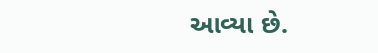આવ્યા છે.